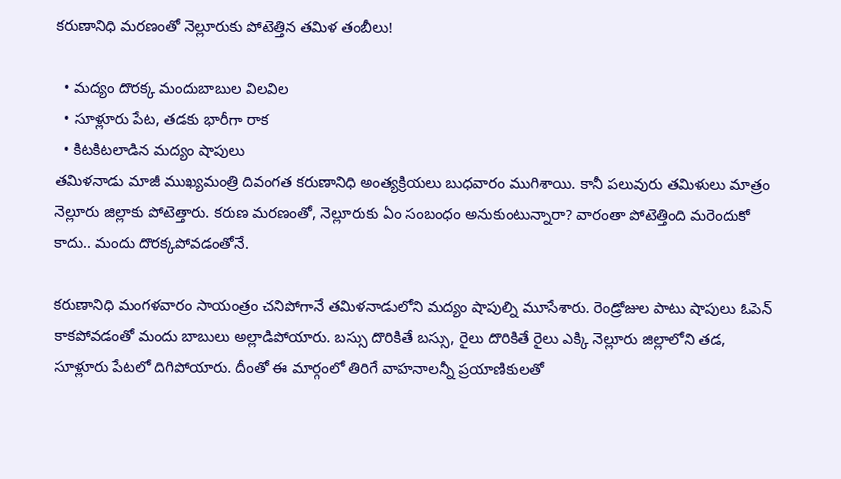కరుణానిధి మరణంతో నెల్లూరుకు పోటెత్తిన తమిళ తంబీలు!

  • మద్యం దొరక్క మందుబాబుల విలవిల
  • సూళ్లూరు పేట, తడకు భారీగా రాక
  • కిటకిటలాడిన మద్యం షాపులు
తమిళనాడు మాజీ ముఖ్యమంత్రి దివంగత కరుణానిధి అంత్యక్రియలు బుధవారం ముగిశాయి. కానీ పలువురు తమిళులు మాత్రం నెల్లూరు జిల్లాకు పోటెత్తారు. కరుణ మరణంతో, నెల్లూరుకు ఏం సంబంధం అనుకుంటున్నారా? వారంతా పోటెత్తింది మరెందుకో కాదు.. మందు దొరక్కపోవడంతోనే.

కరుణానిధి మంగళవారం సాయంత్రం చనిపోగానే తమిళనాడులోని మద్యం షాపుల్ని మూసేశారు. రెండ్రోజుల పాటు షాపులు ఓపెన్ కాకపోవడంతో మందు బాబులు అల్లాడిపోయారు. బస్సు దొరికితే బస్సు, రైలు దొరికితే రైలు ఎక్కి నెల్లూరు జిల్లాలోని తడ, సూళ్లూరు పేటలో దిగిపోయారు. దీంతో ఈ మార్గంలో తిరిగే వాహనాలన్నీ ప్రయాణికులతో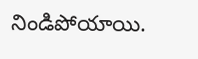నిండిపోయాయి.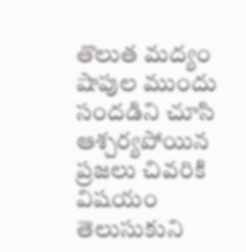తొలుత మద్యం షాపుల ముందు సందడిని చూసి ఆశ్చర్యపోయిన ప్రజలు చివరికి విషయం తెలుసుకుని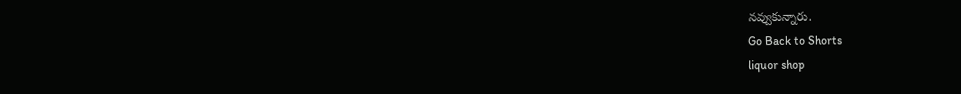నవ్వుకున్నారు.
Go Back to Shorts
liquor shop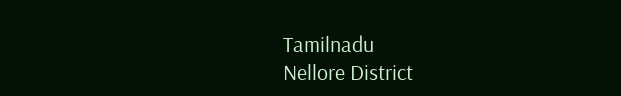Tamilnadu
Nellore District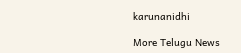karunanidhi

More Telugu News